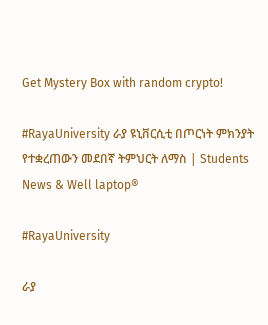Get Mystery Box with random crypto!

#RayaUniversity ራያ ዩኒቨርሲቲ በጦርነት ምክንያት የተቋረጠውን መደበኛ ትምህርት ለማስ | Students News & Well laptop®

#RayaUniversity

ራያ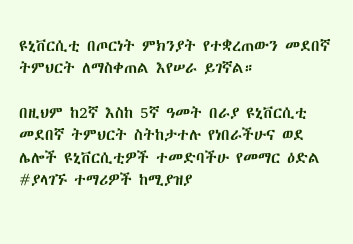ዩኒቨርሲቲ በጦርነት ምክንያት የተቋረጠውን መደበኛ ትምህርት ለማስቀጠል እየሠራ ይገኛል።

በዚህም ከ2ኛ እስከ 5ኛ ዓመት በራያ ዩኒቨርሲቲ መደበኛ ትምህርት ስትከታተሉ የነበራችሁና ወደ ሌሎች ዩኒቨርሲቲዎች ተመድባችሁ የመማር ዕድል #ያላገኙ ተማሪዎች ከሚያዝያ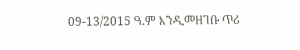09-13/2015 ዓ.ም እንዲመዘገቡ ጥሪ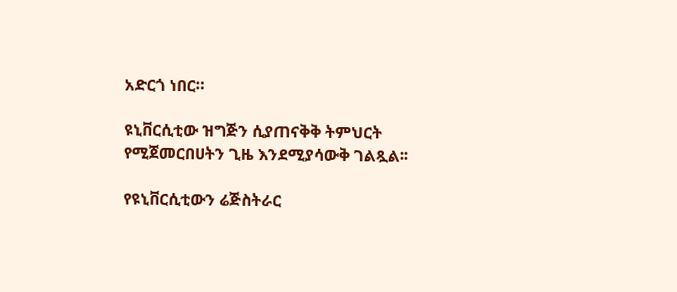አድርጎ ነበር።

ዩኒቨርሲቲው ዝግጅን ሲያጠናቅቅ ትምህርት የሚጀመርበሀትን ጊዜ እንደሚያሳውቅ ገልጿል፡፡

የዩኒቨርሲቲውን ሬጅስትራር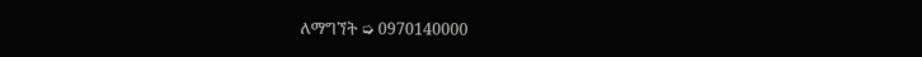ለማግኘት ➭ 0970140000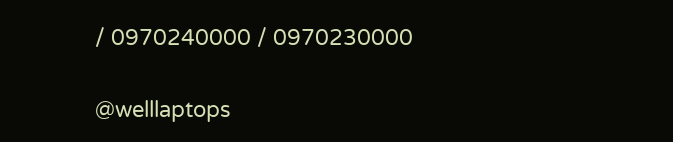/ 0970240000 / 0970230000

@welllaptops